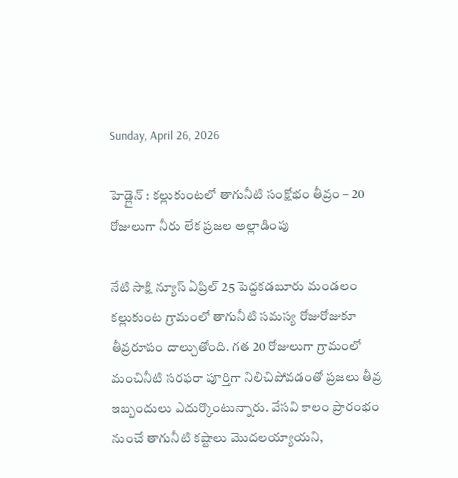Sunday, April 26, 2026

హెడ్లైన్ : కల్లుకుంటలో తాగునీటి సంక్షోభం తీవ్రం – 20 రోజులుగా నీరు లేక ప్రజల అల్లాడింపు

నేటి సాక్షి న్యూస్ ఏప్రిల్ 25 పెద్దకడబూరు మండలం కల్లుకుంట గ్రామంలో తాగునీటి సమస్య రోజురోజుకూ తీవ్రరూపం దాల్చుతోంది. గత 20 రోజులుగా గ్రామంలో మంచినీటి సరఫరా పూర్తిగా నిలిచిపోవడంతో ప్రజలు తీవ్ర ఇబ్బందులు ఎదుర్కొంటున్నారు. వేసవి కాలం ప్రారంభం నుంచే తాగునీటి కష్టాలు మొదలయ్యాయని,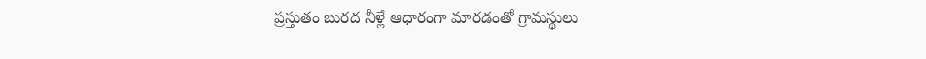ప్రస్తుతం బురద నీళ్లే ఆధారంగా మారడంతో గ్రామస్థులు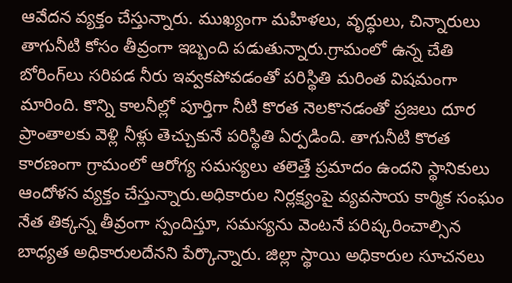ఆవేదన వ్యక్తం చేస్తున్నారు. ముఖ్యంగా మహిళలు, వృద్ధులు, చిన్నారులు తాగునీటి కోసం తీవ్రంగా ఇబ్బంది పడుతున్నారు.గ్రామంలో ఉన్న చేతి బోరింగ్‌లు సరిపడ నీరు ఇవ్వకపోవడంతో పరిస్థితి మరింత విషమంగా మారింది. కొన్ని కాలనీల్లో పూర్తిగా నీటి కొరత నెలకొనడంతో ప్రజలు దూర ప్రాంతాలకు వెళ్లి నీళ్లు తెచ్చుకునే పరిస్థితి ఏర్పడింది. తాగునీటి కొరత కారణంగా గ్రామంలో ఆరోగ్య సమస్యలు తలెత్తే ప్రమాదం ఉందని స్థానికులు ఆందోళన వ్యక్తం చేస్తున్నారు.అధికారుల నిర్లక్ష్యంపై వ్యవసాయ కార్మిక సంఘం నేత తిక్కన్న తీవ్రంగా స్పందిస్తూ, సమస్యను వెంటనే పరిష్కరించాల్సిన బాధ్యత అధికారులదేనని పేర్కొన్నారు. జిల్లా స్థాయి అధికారుల సూచనలు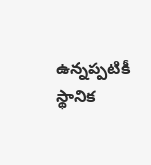ఉన్నప్పటికీ స్థానిక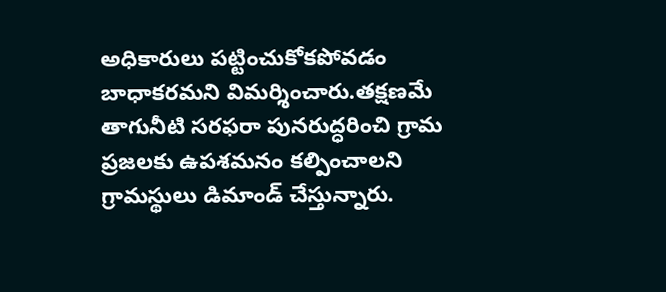అధికారులు పట్టించుకోకపోవడం బాధాకరమని విమర్శించారు.తక్షణమే తాగునీటి సరఫరా పునరుద్ధరించి గ్రామ ప్రజలకు ఉపశమనం కల్పించాలని గ్రామస్థులు డిమాండ్ చేస్తున్నారు.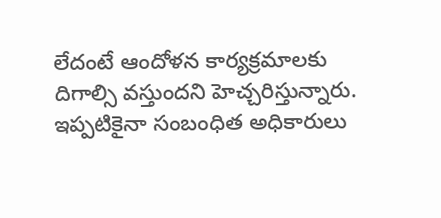లేదంటే ఆందోళన కార్యక్రమాలకు దిగాల్సి వస్తుందని హెచ్చరిస్తున్నారు. ఇప్పటికైనా సంబంధిత అధికారులు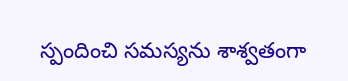స్పందించి సమస్యను శాశ్వతంగా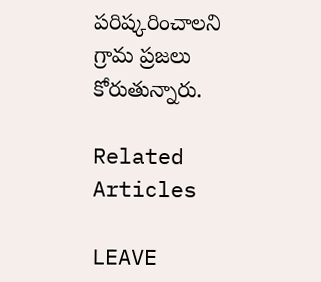పరిష్కరించాలని గ్రామ ప్రజలు కోరుతున్నారు.

Related Articles

LEAVE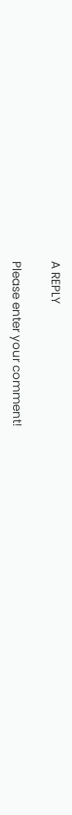A REPLY

Please enter your comment!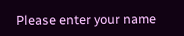Please enter your name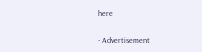here

- Advertisement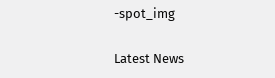-spot_img

Latest News